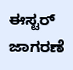ಈಸ್ಟರ್ ಜಾಗರಣೆ‌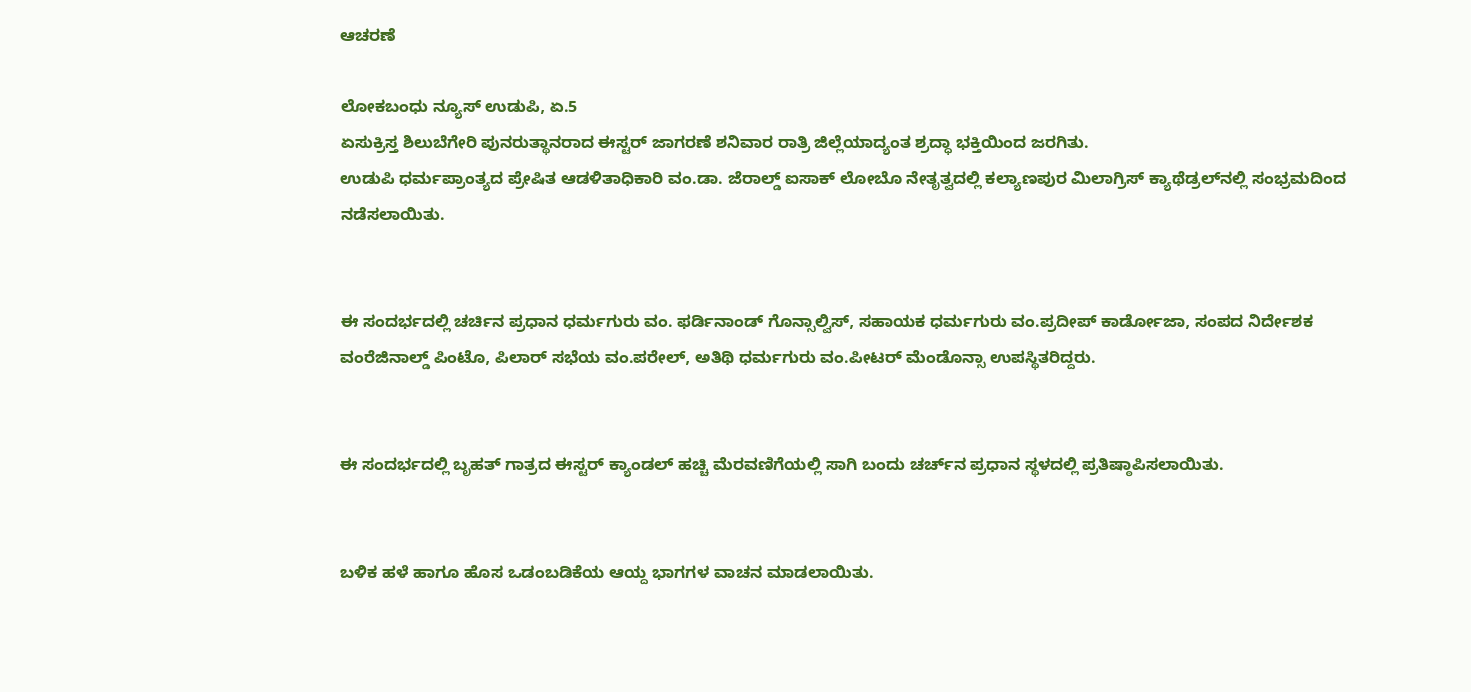ಆಚರಣೆ

ಲೋಕಬಂಧು ನ್ಯೂಸ್ ಉಡುಪಿ, ಏ.5
ಏಸುಕ್ರಿಸ್ತ ಶಿಲುಬೆಗೇರಿ ಪುನರುತ್ಥಾನರಾದ ಈಸ್ಟರ್ ಜಾಗರಣೆ ಶನಿವಾರ ರಾತ್ರಿ ಜಿಲ್ಲೆಯಾದ್ಯಂತ ಶ್ರದ್ಧಾ ಭಕ್ತಿಯಿಂದ ಜರಗಿತು.
ಉಡುಪಿ ಧರ್ಮಪ್ರಾಂತ್ಯದ ಪ್ರೇಷಿತ ಆಡಳಿತಾಧಿಕಾರಿ ವಂ.ಡಾ. ಜೆರಾಲ್ಡ್ ಐಸಾಕ್ ಲೋಬೊ ನೇತೃತ್ವದಲ್ಲಿ ಕಲ್ಯಾಣಪುರ ಮಿಲಾಗ್ರಿಸ್ ಕ್ಯಾಥೆಡ್ರಲ್‌ನಲ್ಲಿ ಸಂಭ್ರಮದಿಂದ ನಡೆಸಲಾಯಿತು.


ಈ ಸಂದರ್ಭದಲ್ಲಿ ಚರ್ಚಿನ ಪ್ರಧಾನ ಧರ್ಮಗುರು ವಂ. ಫರ್ಡಿನಾಂಡ್ ಗೊನ್ಸಾಲ್ವಿಸ್, ಸಹಾಯಕ ಧರ್ಮಗುರು ವಂ.ಪ್ರದೀಪ್ ಕಾರ್ಡೋಜಾ, ಸಂಪದ ನಿರ್ದೇಶಕ ವಂ‌ರೆಜಿನಾಲ್ಡ್ ಪಿಂಟೊ, ಪಿಲಾರ್ ಸಭೆಯ ವಂ‌.ಪರೇಲ್, ಅತಿಥಿ ಧರ್ಮಗುರು ವಂ.ಪೀಟರ್ ಮೆಂಡೊನ್ಸಾ ಉಪಸ್ಥಿತರಿದ್ದರು.


ಈ ಸಂದರ್ಭದಲ್ಲಿ ಬೃಹತ್ ಗಾತ್ರದ ಈಸ್ಟರ್ ಕ್ಯಾಂಡಲ್ ಹಚ್ಚಿ ಮೆರವಣಿಗೆಯಲ್ಲಿ ಸಾಗಿ ಬಂದು ಚರ್ಚ್‌ನ ಪ್ರಧಾನ ಸ್ಥಳದಲ್ಲಿ ಪ್ರತಿಷ್ಠಾಪಿಸಲಾಯಿತು.


ಬಳಿಕ ಹಳೆ ಹಾಗೂ ಹೊಸ ಒಡಂಬಡಿಕೆಯ ಆಯ್ದ ಭಾಗಗಳ ವಾಚನ ಮಾಡಲಾಯಿತು.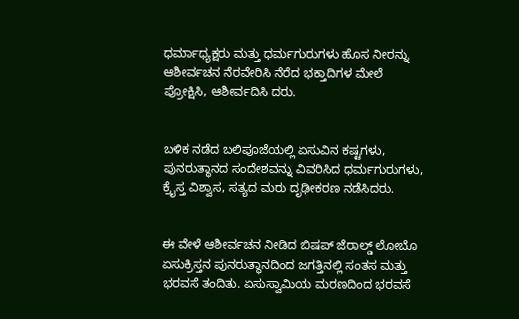ಧರ್ಮಾಧ್ಯಕ್ಷರು ಮತ್ತು ಧರ್ಮಗುರುಗಳು ಹೊಸ ನೀರನ್ನು ಆಶೀರ್ವಚನ ನೆರವೇರಿಸಿ ನೆರೆದ ಭಕ್ತಾದಿಗಳ ಮೇಲೆ ಪ್ರೋಕ್ಷಿಸಿ, ಆಶೀರ್ವದಿಸಿ ದರು.


ಬಳಿಕ ನಡೆದ ಬಲಿಪೂಜೆಯಲ್ಲಿ ಏಸುವಿನ ಕಷ್ಟಗಳು, ಪುನರುತ್ಥಾನದ ಸಂದೇಶವನ್ನು ವಿವರಿಸಿದ ಧರ್ಮಗುರುಗಳು, ಕ್ರೈಸ್ತ ವಿಶ್ವಾಸ, ಸತ್ಯದ ಮರು ದೃಢೀಕರಣ ನಡೆಸಿದರು.


ಈ ವೇಳೆ ಆಶೀರ್ವಚನ ನೀಡಿದ ಬಿಷಪ್ ಜೆರಾಲ್ಡ್ ಲೋಬೊ ಏಸುಕ್ರಿಸ್ತನ ಪುನರುತ್ಥಾನದಿಂದ ಜಗತ್ತಿನಲ್ಲಿ ಸಂತಸ ಮತ್ತು ಭರವಸೆ ತಂದಿತು. ಏಸುಸ್ವಾಮಿಯ ಮರಣದಿಂದ ಭರವಸೆ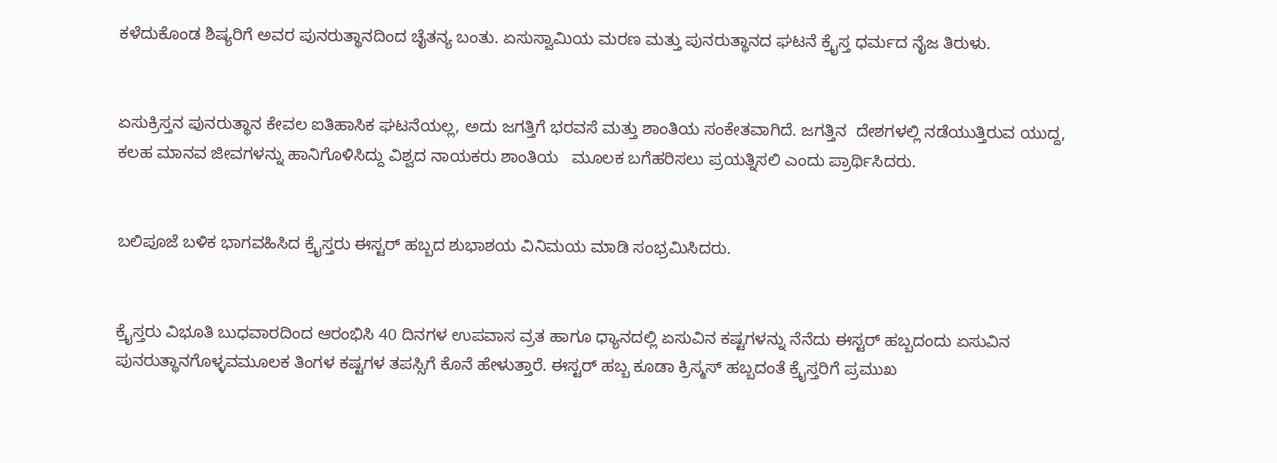ಕಳೆದುಕೊಂಡ ಶಿಷ್ಯರಿಗೆ ಅವರ ಪುನರುತ್ಥಾನದಿಂದ ಚೈತನ್ಯ ಬಂತು. ಏಸುಸ್ವಾಮಿಯ ಮರಣ ಮತ್ತು ಪುನರುತ್ಥಾನದ ಘಟನೆ ಕ್ರೈಸ್ತ ಧರ್ಮದ ನೈಜ ತಿರುಳು.


ಏಸುಕ್ರಿಸ್ತನ ಪುನರುತ್ಥಾನ ಕೇವಲ ಐತಿಹಾಸಿಕ ಘಟನೆಯಲ್ಲ, ಅದು ಜಗತ್ತಿಗೆ ಭರವಸೆ ಮತ್ತು ಶಾಂತಿಯ ಸಂಕೇತವಾಗಿದೆ. ಜಗತ್ತಿನ  ದೇಶಗಳಲ್ಲಿ ನಡೆಯುತ್ತಿರುವ ಯುದ್ದ, ಕಲಹ ಮಾನವ ಜೀವಗಳನ್ನು ಹಾನಿಗೊಳಿಸಿದ್ದು ವಿಶ್ವದ ನಾಯಕರು ಶಾಂತಿಯ   ಮೂಲಕ ಬಗೆಹರಿಸಲು ಪ್ರಯತ್ನಿಸಲಿ ಎಂದು ಪ್ರಾರ್ಥಿಸಿದರು.


ಬಲಿಪೂಜೆ ಬಳಿಕ ಭಾಗವಹಿಸಿದ ಕ್ರೈಸ್ತರು ಈಸ್ಟರ್ ಹಬ್ಬದ ಶುಭಾಶಯ ವಿನಿಮಯ ಮಾಡಿ ಸಂಭ್ರಮಿಸಿದರು.


ಕ್ರೈಸ್ತರು ವಿಭೂತಿ ಬುಧವಾರದಿಂದ ಆರಂಭಿಸಿ 40 ದಿನಗಳ ಉಪವಾಸ ವ್ರತ ಹಾಗೂ ಧ್ಯಾನದಲ್ಲಿ ಏಸುವಿನ ಕಷ್ಟಗಳನ್ನು ನೆನೆದು ಈಸ್ಟರ್ ಹಬ್ಬದಂದು ಏಸುವಿನ ಪುನರುತ್ಥಾನಗೊಳ್ಳವಮೂಲಕ ತಿಂಗಳ ಕಷ್ಟಗಳ ತಪಸ್ಸಿಗೆ ಕೊನೆ ಹೇಳುತ್ತಾರೆ. ಈಸ್ಟರ್ ಹಬ್ಬ ಕೂಡಾ ಕ್ರಿಸ್ಮಸ್ ಹಬ್ಬದಂತೆ ಕ್ರೈಸ್ತರಿಗೆ ಪ್ರಮುಖ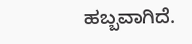ಹಬ್ಬವಾಗಿದೆ.